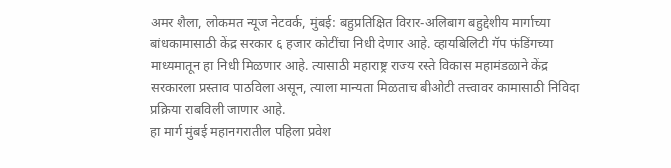अमर शैला, लोकमत न्यूज नेटवर्क, मुंबई: बहुप्रतिक्षित विरार-अलिबाग बहुद्देशीय मार्गाच्या बांधकामासाठी केंद्र सरकार ६ हजार कोटींचा निधी देणार आहे. व्हायबिलिटी गॅप फंडिंगच्या माध्यमातून हा निधी मिळणार आहे. त्यासाठी महाराष्ट्र राज्य रस्ते विकास महामंडळाने केंद्र सरकारला प्रस्ताव पाठविला असून, त्याला मान्यता मिळताच बीओटी तत्त्वावर कामासाठी निविदा प्रक्रिया राबविली जाणार आहे.
हा मार्ग मुंबई महानगरातील पहिला प्रवेश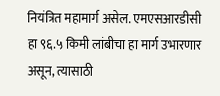नियंत्रित महामार्ग असेल. एमएसआरडीसी हा ९६.५ किमी लांबीचा हा मार्ग उभारणार असून, त्यासाठी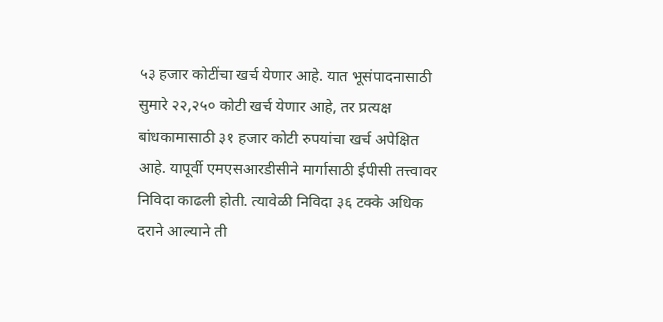५३ हजार कोटींचा खर्च येणार आहे. यात भूसंपादनासाठी सुमारे २२,२५० कोटी खर्च येणार आहे, तर प्रत्यक्ष बांधकामासाठी ३१ हजार कोटी रुपयांचा खर्च अपेक्षित आहे. यापूर्वी एमएसआरडीसीने मार्गासाठी ईपीसी तत्त्वावर निविदा काढली होती. त्यावेळी निविदा ३६ टक्के अधिक दराने आल्याने ती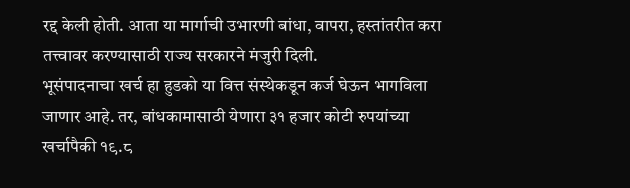रद्द केली होती. आता या मार्गाची उभारणी बांधा, वापरा, हस्तांतरीत करा तत्त्वावर करण्यासाठी राज्य सरकारने मंजुरी दिली.
भूसंपादनाचा खर्च हा हुडको या वित्त संस्थेकडून कर्ज घेऊन भागविला जाणार आहे. तर, बांधकामासाठी येणारा ३१ हजार कोटी रुपयांच्या खर्चापैकी १९.८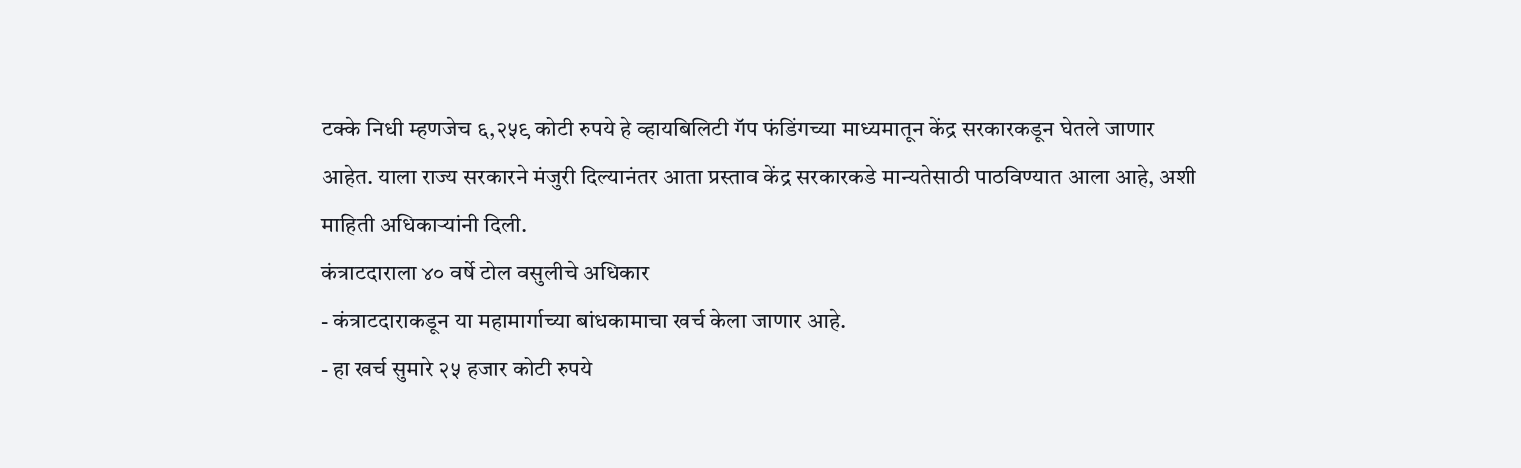टक्के निधी म्हणजेच ६,२५९ कोटी रुपये हे व्हायबिलिटी गॅप फंडिंगच्या माध्यमातून केंद्र सरकारकडून घेतले जाणार आहेत. याला राज्य सरकारने मंजुरी दिल्यानंतर आता प्रस्ताव केंद्र सरकारकडे मान्यतेसाठी पाठविण्यात आला आहे, अशी माहिती अधिकाऱ्यांनी दिली.
कंत्राटदाराला ४० वर्षे टोल वसुलीचे अधिकार
- कंत्राटदाराकडून या महामार्गाच्या बांधकामाचा खर्च केला जाणार आहे.
- हा खर्च सुमारे २५ हजार कोटी रुपये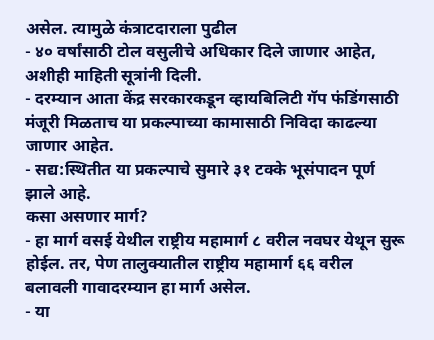असेल. त्यामुळे कंत्राटदाराला पुढील
- ४० वर्षांसाठी टोल वसुलीचे अधिकार दिले जाणार आहेत, अशीही माहिती सूत्रांनी दिली.
- दरम्यान आता केंद्र सरकारकडून व्हायबिलिटी गॅप फंडिंगसाठी मंजूरी मिळताच या प्रकल्पाच्या कामासाठी निविदा काढल्या जाणार आहेत.
- सद्य:स्थितीत या प्रकल्पाचे सुमारे ३१ टक्के भूसंपादन पूर्ण झाले आहे.
कसा असणार मार्ग?
- हा मार्ग वसई येथील राष्ट्रीय महामार्ग ८ वरील नवघर येथून सुरू होईल. तर, पेण तालुक्यातील राष्ट्रीय महामार्ग ६६ वरील बलावली गावादरम्यान हा मार्ग असेल.
- या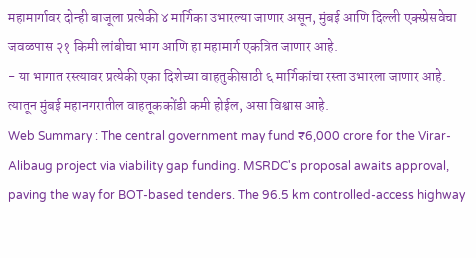महामार्गावर दोन्ही बाजूला प्रत्येकी ४ मार्गिका उभारल्या जाणार असून, मुंबई आणि दिल्ली एक्स्प्रेसवेचा जवळपास २१ किमी लांबीचा भाग आणि हा महामार्ग एकत्रित जाणार आहे.
- या भागात रस्त्यावर प्रत्येकी एका दिशेच्या वाहतुकीसाठी ६ मार्गिकांचा रस्ता उभारला जाणार आहे. त्यातून मुंबई महानगरातील वाहतूककोंडी कमी होईल, असा विश्वास आहे.
Web Summary : The central government may fund ₹6,000 crore for the Virar-Alibaug project via viability gap funding. MSRDC's proposal awaits approval, paving the way for BOT-based tenders. The 96.5 km controlled-access highway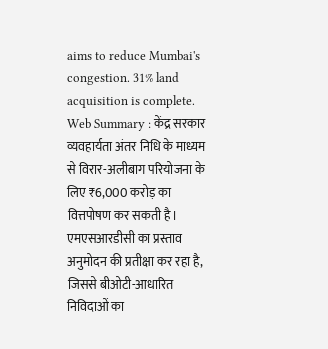aims to reduce Mumbai's congestion. 31% land acquisition is complete.
Web Summary : केंद्र सरकार व्यवहार्यता अंतर निधि के माध्यम से विरार-अलीबाग परियोजना के लिए ₹6,000 करोड़ का वित्तपोषण कर सकती है। एमएसआरडीसी का प्रस्ताव अनुमोदन की प्रतीक्षा कर रहा है, जिससे बीओटी-आधारित निविदाओं का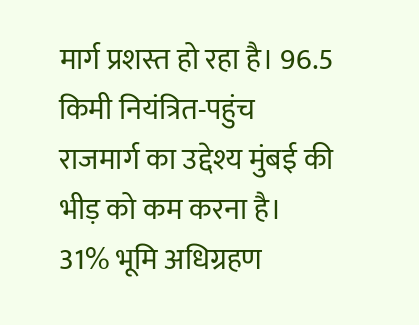मार्ग प्रशस्त हो रहा है। 96.5 किमी नियंत्रित-पहुंच राजमार्ग का उद्देश्य मुंबई की भीड़ को कम करना है। 31% भूमि अधिग्रहण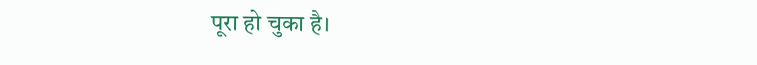पूरा हो चुका है।